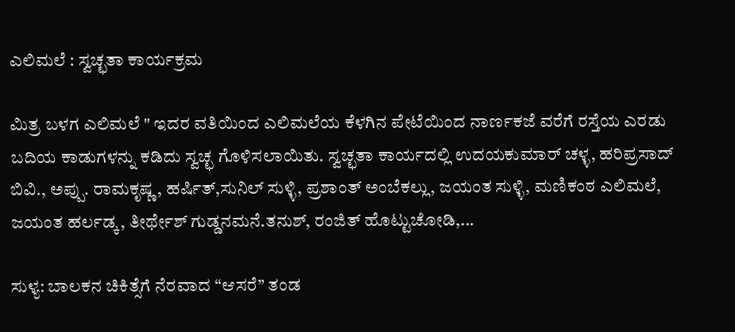ಎಲಿಮಲೆ : ಸ್ವಚ್ಛತಾ ಕಾರ್ಯಕ್ರಮ

ಮಿತ್ರ ಬಳಗ ಎಲಿಮಲೆ " ಇದರ ವತಿಯಿಂದ ಎಲಿಮಲೆಯ ಕೆಳಗಿನ ಪೇಟೆಯಿಂದ ನಾರ್ಣಕಜೆ ವರೆಗೆ ರಸ್ತೆಯ ಎರಡು ಬದಿಯ ಕಾಡುಗಳನ್ನು ಕಡಿದು ಸ್ವಚ್ಛ ಗೊಳಿಸಲಾಯಿತು. ಸ್ವಚ್ಛತಾ ಕಾರ್ಯದಲ್ಲಿ ಉದಯಕುಮಾರ್ ಚಳ್ಳ, ಹರಿಪ್ರಸಾದ್ ಬಿವಿ., ಅಪ್ಪು. ರಾಮಕೃಷ್ಣ, ಹರ್ಷಿತ್,ಸುನಿಲ್ ಸುಳ್ಳಿ, ಪ್ರಶಾಂತ್ ಅಂಬೆಕಲ್ಲು, ಜಯಂತ ಸುಳ್ಳಿ, ಮಣಿಕಂಠ ಎಲಿಮಲೆ, ಜಯಂತ ಹರ್ಲಡ್ಕ, ತೀರ್ಥೇಶ್ ಗುಡ್ಡನಮನೆ.ತನುಶ್, ರಂಜಿತ್ ಹೊಟ್ಟುಚೋಡಿ,...

ಸುಳ್ಯ: ಬಾಲಕನ ಚಿಕಿತ್ಸೆಗೆ ನೆರವಾದ “ಆಸರೆ” ತಂಡ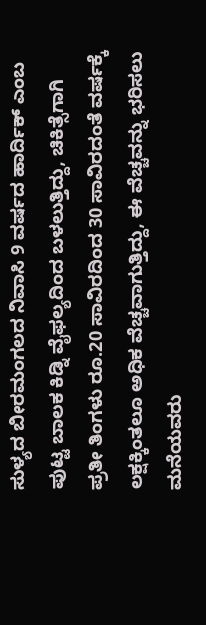ಸುಳ್ಯದ ಬೀರಮಂಗಲದ ನಿವಾಸಿ 9 ವರ್ಷದ ಹಾರ್ದಿಕ್ ಎಂಬ ಪುಟ್ಟ ಬಾಲಕ ಕಿಡ್ನಿ ವೈಫಲ್ಯದಿಂದ ಬಳಲುತ್ತಿದ್ದು, ಚಿಕಿತ್ಸೆಗಾಗಿ ಪ್ರತೀ ತಿಂಗಳು ರೂ.20 ಸಾವಿರದಿಂದ 30 ಸಾವಿರದಂತೆ ವರ್ಷಕ್ಕೆ ಲಕ್ಷಕ್ಕಿಂತಲೂ ಅಧಿಕ ವೆಚ್ಚವಾಗುತ್ತಿದ್ದು, ಈ ವೆಚ್ಚವನ್ನು ಭರಿಸಲು ಮನೆಯವರು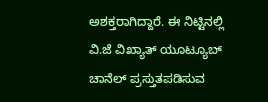ಅಶಕ್ತರಾಗಿದ್ದಾರೆ. ಈ ನಿಟ್ಟಿನಲ್ಲಿ ವಿ.ಜೆ ವಿಖ್ಯಾತ್ ಯೂಟ್ಯೂಬ್ ಚಾನೆಲ್ ಪ್ರಸ್ತುತಪಡಿಸುವ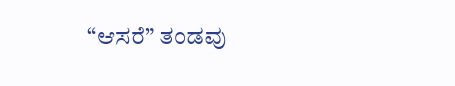“ಆಸರೆ” ತಂಡವು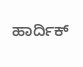ಹಾರ್ದಿಕ್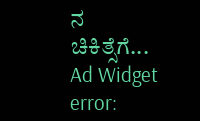ನ ಚಿಕಿತ್ಸೆಗೆ...
Ad Widget
error: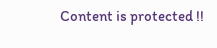Content is protected !!